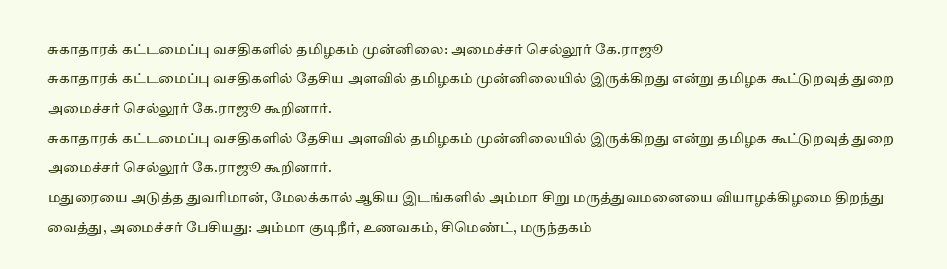சுகாதாரக் கட்டமைப்பு வசதிகளில் தமிழகம் முன்னிலை: அமைச்சர் செல்லூர் கே.ராஜூ
சுகாதாரக் கட்டமைப்பு வசதிகளில் தேசிய அளவில் தமிழகம் முன்னிலையில் இருக்கிறது என்று தமிழக கூட்டுறவுத் துறை அமைச்சர் செல்லூர் கே.ராஜூ கூறினார்.
சுகாதாரக் கட்டமைப்பு வசதிகளில் தேசிய அளவில் தமிழகம் முன்னிலையில் இருக்கிறது என்று தமிழக கூட்டுறவுத் துறை அமைச்சர் செல்லூர் கே.ராஜூ கூறினார்.
மதுரையை அடுத்த துவரிமான், மேலக்கால் ஆகிய இடங்களில் அம்மா சிறு மருத்துவமனையை வியாழக்கிழமை திறந்து வைத்து, அமைச்சர் பேசியது: அம்மா குடிநீர், உணவகம், சிமெண்ட், மருந்தகம்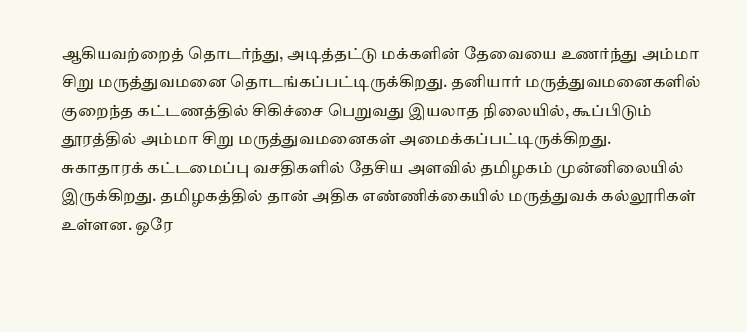ஆகியவற்றைத் தொடர்ந்து, அடித்தட்டு மக்களின் தேவையை உணர்ந்து அம்மா சிறு மருத்துவமனை தொடங்கப்பட்டிருக்கிறது. தனியார் மருத்துவமனைகளில் குறைந்த கட்டணத்தில் சிகிச்சை பெறுவது இயலாத நிலையில், கூப்பிடும் தூரத்தில் அம்மா சிறு மருத்துவமனைகள் அமைக்கப்பட்டிருக்கிறது.
சுகாதாரக் கட்டமைப்பு வசதிகளில் தேசிய அளவில் தமிழகம் முன்னிலையில் இருக்கிறது. தமிழகத்தில் தான் அதிக எண்ணிக்கையில் மருத்துவக் கல்லூரிகள் உள்ளன. ஒரே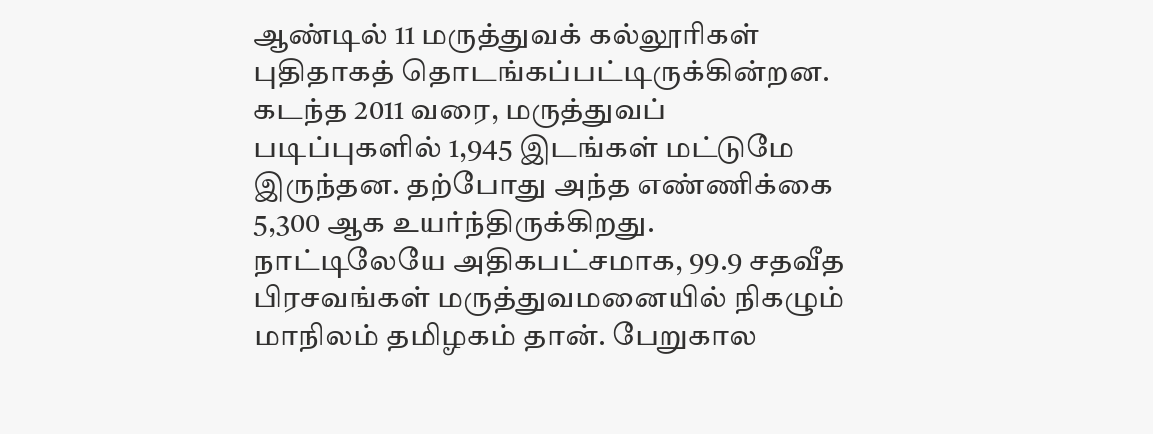ஆண்டில் 11 மருத்துவக் கல்லூரிகள் புதிதாகத் தொடங்கப்பட்டிருக்கின்றன. கடந்த 2011 வரை, மருத்துவப் படிப்புகளில் 1,945 இடங்கள் மட்டுமே இருந்தன. தற்போது அந்த எண்ணிக்கை 5,300 ஆக உயர்ந்திருக்கிறது.
நாட்டிலேயே அதிகபட்சமாக, 99.9 சதவீத பிரசவங்கள் மருத்துவமனையில் நிகழும் மாநிலம் தமிழகம் தான். பேறுகால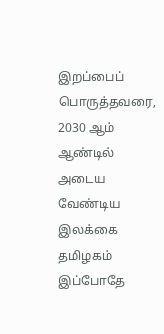இறப்பைப் பொருத்தவரை, 2030 ஆம் ஆண்டில் அடைய வேண்டிய இலக்கை தமிழகம் இப்போதே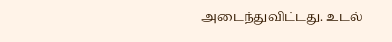அடைந்துவிட்டது. உடல்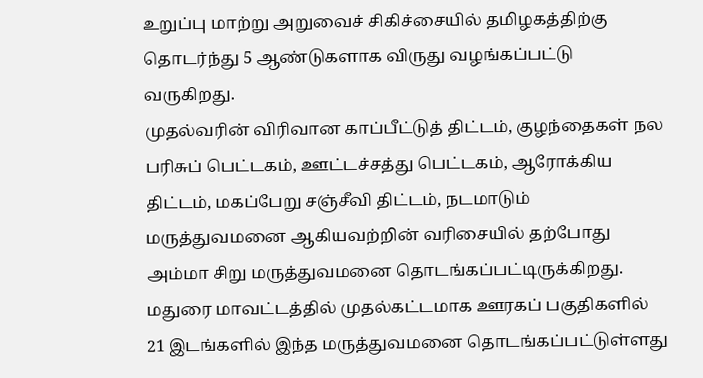உறுப்பு மாற்று அறுவைச் சிகிச்சையில் தமிழகத்திற்கு தொடர்ந்து 5 ஆண்டுகளாக விருது வழங்கப்பட்டு வருகிறது.
முதல்வரின் விரிவான காப்பீட்டுத் திட்டம், குழந்தைகள் நல பரிசுப் பெட்டகம், ஊட்டச்சத்து பெட்டகம், ஆரோக்கிய திட்டம், மகப்பேறு சஞ்சீவி திட்டம், நடமாடும் மருத்துவமனை ஆகியவற்றின் வரிசையில் தற்போது அம்மா சிறு மருத்துவமனை தொடங்கப்பட்டிருக்கிறது. மதுரை மாவட்டத்தில் முதல்கட்டமாக ஊரகப் பகுதிகளில் 21 இடங்களில் இந்த மருத்துவமனை தொடங்கப்பட்டுள்ளது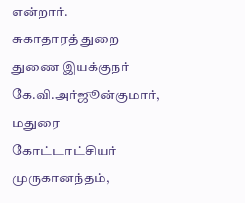என்றார்.
சுகாதாரத் துறை துணை இயக்குநர் கே.வி.அர்ஜூன்குமார், மதுரை கோட்டாட்சியர் முருகானந்தம்,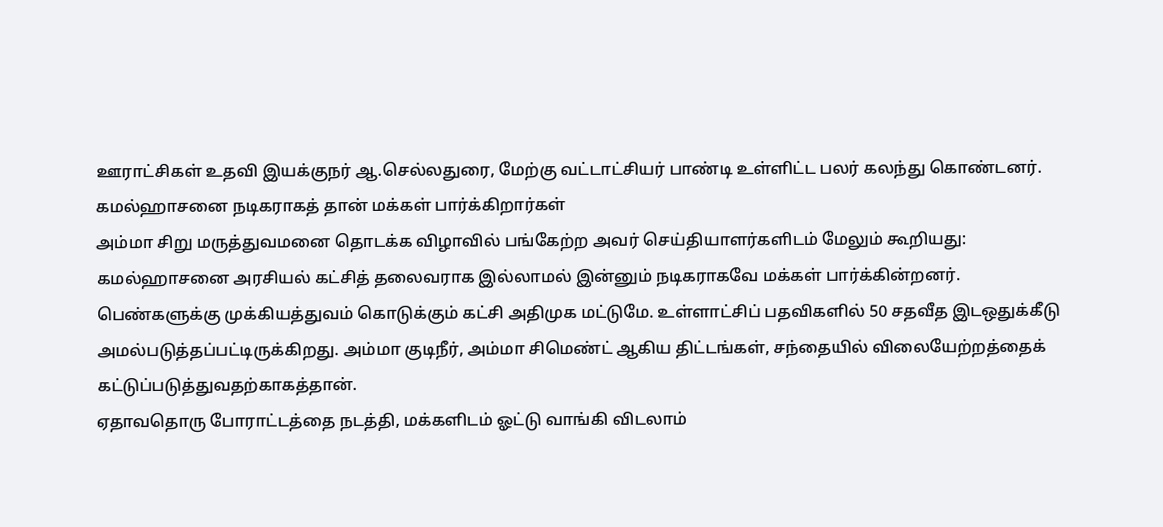ஊராட்சிகள் உதவி இயக்குநர் ஆ.செல்லதுரை, மேற்கு வட்டாட்சியர் பாண்டி உள்ளிட்ட பலர் கலந்து கொண்டனர்.
கமல்ஹாசனை நடிகராகத் தான் மக்கள் பார்க்கிறார்கள்
அம்மா சிறு மருத்துவமனை தொடக்க விழாவில் பங்கேற்ற அவர் செய்தியாளர்களிடம் மேலும் கூறியது:
கமல்ஹாசனை அரசியல் கட்சித் தலைவராக இல்லாமல் இன்னும் நடிகராகவே மக்கள் பார்க்கின்றனர். பெண்களுக்கு முக்கியத்துவம் கொடுக்கும் கட்சி அதிமுக மட்டுமே. உள்ளாட்சிப் பதவிகளில் 50 சதவீத இடஒதுக்கீடு அமல்படுத்தப்பட்டிருக்கிறது. அம்மா குடிநீர், அம்மா சிமெண்ட் ஆகிய திட்டங்கள், சந்தையில் விலையேற்றத்தைக் கட்டுப்படுத்துவதற்காகத்தான்.
ஏதாவதொரு போராட்டத்தை நடத்தி, மக்களிடம் ஓட்டு வாங்கி விடலாம்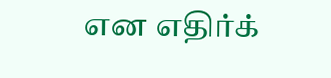என எதிர்க்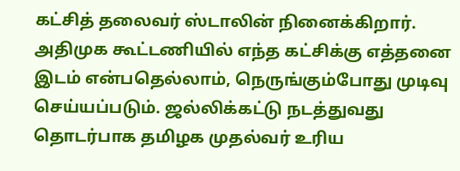கட்சித் தலைவர் ஸ்டாலின் நினைக்கிறார். அதிமுக கூட்டணியில் எந்த கட்சிக்கு எத்தனை இடம் என்பதெல்லாம், நெருங்கும்போது முடிவு செய்யப்படும். ஜல்லிக்கட்டு நடத்துவது தொடர்பாக தமிழக முதல்வர் உரிய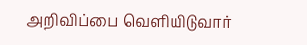அறிவிப்பை வெளியிடுவார்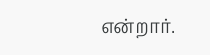என்றார்.